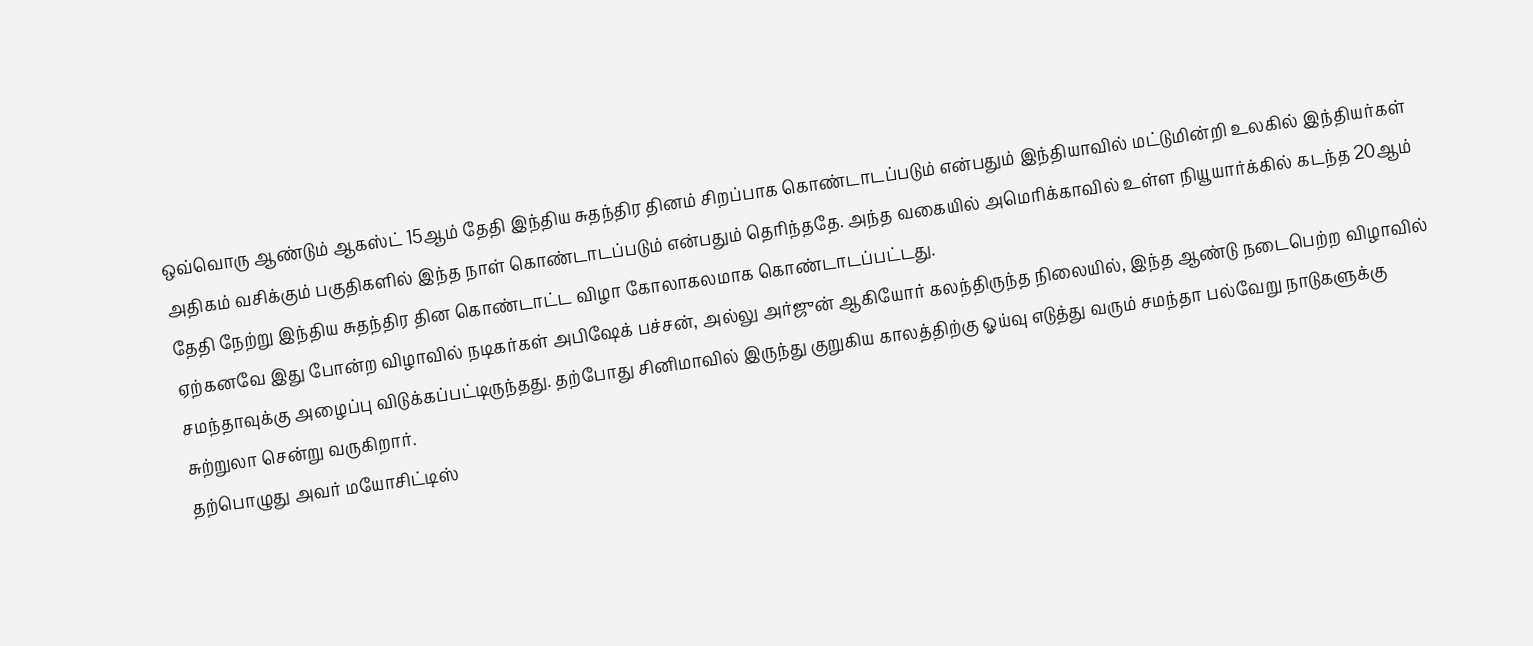ஒவ்வொரு ஆண்டும் ஆகஸ்ட் 15ஆம் தேதி இந்திய சுதந்திர தினம் சிறப்பாக கொண்டாடப்படும் என்பதும் இந்தியாவில் மட்டுமின்றி உலகில் இந்தியர்கள் அதிகம் வசிக்கும் பகுதிகளில் இந்த நாள் கொண்டாடப்படும் என்பதும் தெரிந்ததே. அந்த வகையில் அமெரிக்காவில் உள்ள நியூயார்க்கில் கடந்த 20ஆம் தேதி நேற்று இந்திய சுதந்திர தின கொண்டாட்ட விழா கோலாகலமாக கொண்டாடப்பட்டது.
ஏற்கனவே இது போன்ற விழாவில் நடிகர்கள் அபிஷேக் பச்சன், அல்லு அர்ஜுன் ஆகியோர் கலந்திருந்த நிலையில், இந்த ஆண்டு நடைபெற்ற விழாவில் சமந்தாவுக்கு அழைப்பு விடுக்கப்பட்டிருந்தது. தற்போது சினிமாவில் இருந்து குறுகிய காலத்திற்கு ஓய்வு எடுத்து வரும் சமந்தா பல்வேறு நாடுகளுக்கு சுற்றுலா சென்று வருகிறார்.
தற்பொழுது அவர் மயோசிட்டிஸ்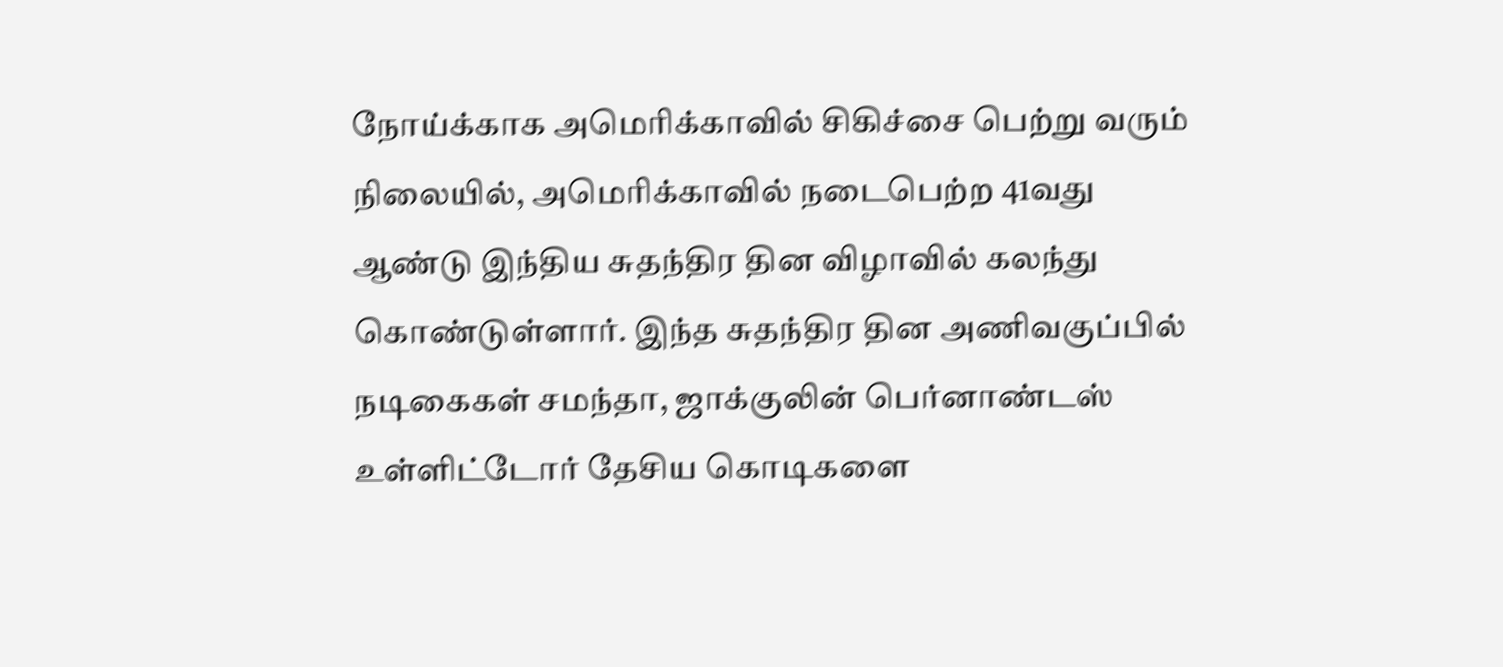நோய்க்காக அமெரிக்காவில் சிகிச்சை பெற்று வரும் நிலையில், அமெரிக்காவில் நடைபெற்ற 41வது ஆண்டு இந்திய சுதந்திர தின விழாவில் கலந்து கொண்டுள்ளார். இந்த சுதந்திர தின அணிவகுப்பில் நடிகைகள் சமந்தா, ஜாக்குலின் பெர்னாண்டஸ் உள்ளிட்டோர் தேசிய கொடிகளை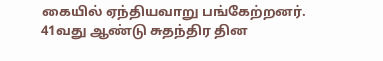கையில் ஏந்தியவாறு பங்கேற்றனர்.
41வது ஆண்டு சுதந்திர தின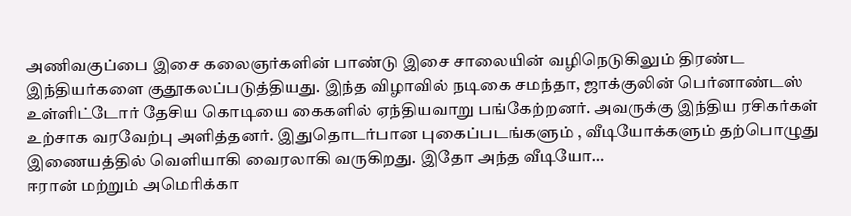அணிவகுப்பை இசை கலைஞர்களின் பாண்டு இசை சாலையின் வழிநெடுகிலும் திரண்ட இந்தியர்களை குதூகலப்படுத்தியது. இந்த விழாவில் நடிகை சமந்தா, ஜாக்குலின் பெர்னாண்டஸ் உள்ளிட்டோர் தேசிய கொடியை கைகளில் ஏந்தியவாறு பங்கேற்றனர். அவருக்கு இந்திய ரசிகர்கள் உற்சாக வரவேற்பு அளித்தனர். இதுதொடர்பான புகைப்படங்களும் , வீடியோக்களும் தற்பொழுது இணையத்தில் வெளியாகி வைரலாகி வருகிறது. இதோ அந்த வீடியோ…
ஈரான் மற்றும் அமெரிக்கா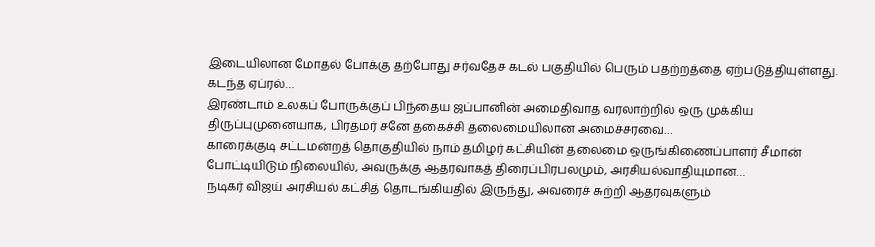இடையிலான மோதல் போக்கு தற்போது சர்வதேச கடல் பகுதியில் பெரும் பதற்றத்தை ஏற்படுத்தியுள்ளது. கடந்த ஏப்ரல்…
இரண்டாம் உலகப் போருக்குப் பிந்தைய ஜப்பானின் அமைதிவாத வரலாற்றில் ஒரு முக்கிய திருப்புமுனையாக, பிரதமர் சனே தகைச்சி தலைமையிலான அமைச்சரவை…
காரைக்குடி சட்டமன்றத் தொகுதியில் நாம் தமிழர் கட்சியின் தலைமை ஒருங்கிணைப்பாளர் சீமான் போட்டியிடும் நிலையில், அவருக்கு ஆதரவாகத் திரைப்பிரபலமும், அரசியல்வாதியுமான…
நடிகர் விஜய் அரசியல் கட்சித் தொடங்கியதில் இருந்து, அவரைச் சுற்றி ஆதரவுகளும்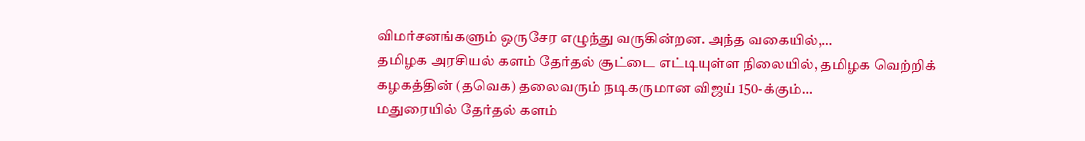விமர்சனங்களும் ஒருசேர எழுந்து வருகின்றன. அந்த வகையில்,…
தமிழக அரசியல் களம் தேர்தல் சூட்டை எட்டியுள்ள நிலையில், தமிழக வெற்றிக் கழகத்தின் (தவெக) தலைவரும் நடிகருமான விஜய் 150-க்கும்…
மதுரையில் தேர்தல் களம்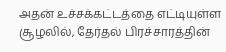அதன் உச்சக்கட்டத்தை எட்டியுள்ள சூழலில், தேர்தல் பிரச்சாரத்தின்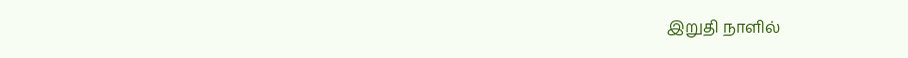இறுதி நாளில்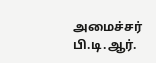அமைச்சர் பி.டி.ஆர்.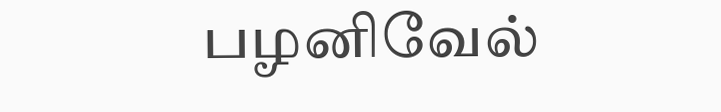பழனிவேல்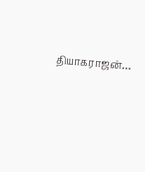தியாகராஜன்…